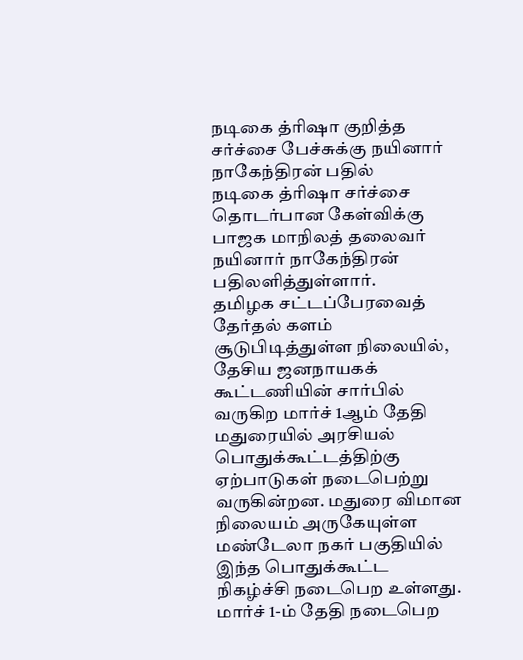நடிகை த்ரிஷா குறித்த சர்ச்சை பேச்சுக்கு நயினார் நாகேந்திரன் பதில்
நடிகை த்ரிஷா சர்ச்சை தொடர்பான கேள்விக்கு பாஜக மாநிலத் தலைவர் நயினார் நாகேந்திரன் பதிலளித்துள்ளார்.
தமிழக சட்டப்பேரவைத் தேர்தல் களம் சூடுபிடித்துள்ள நிலையில், தேசிய ஜனநாயகக் கூட்டணியின் சார்பில் வருகிற மார்ச் 1ஆம் தேதி மதுரையில் அரசியல் பொதுக்கூட்டத்திற்கு ஏற்பாடுகள் நடைபெற்று வருகின்றன. மதுரை விமான நிலையம் அருகேயுள்ள மண்டேலா நகர் பகுதியில் இந்த பொதுக்கூட்ட நிகழ்ச்சி நடைபெற உள்ளது. மார்ச் 1-ம் தேதி நடைபெற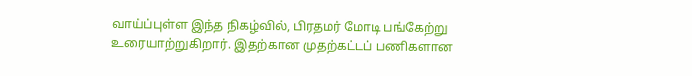வாய்ப்புள்ள இந்த நிகழ்வில், பிரதமர் மோடி பங்கேற்று உரையாற்றுகிறார். இதற்கான முதற்கட்டப் பணிகளான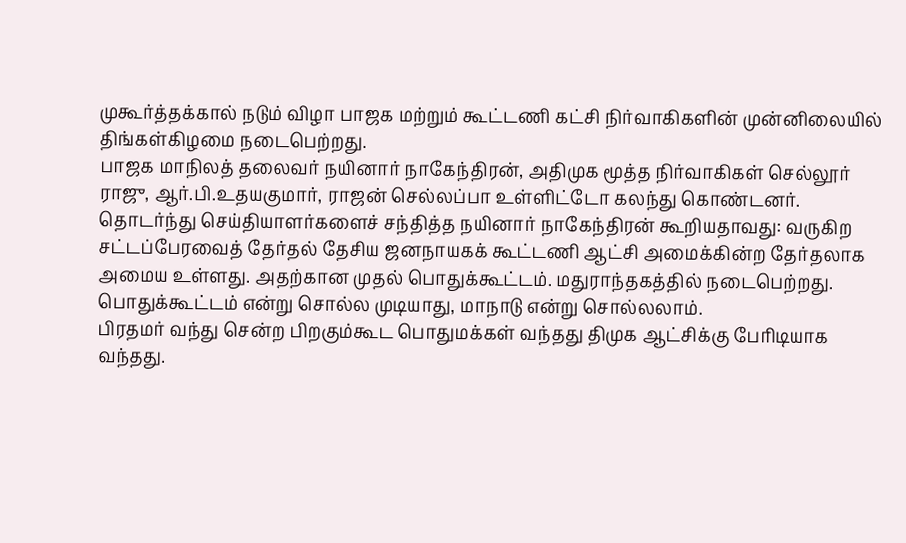முகூர்த்தக்கால் நடும் விழா பாஜக மற்றும் கூட்டணி கட்சி நிர்வாகிகளின் முன்னிலையில் திங்கள்கிழமை நடைபெற்றது.
பாஜக மாநிலத் தலைவர் நயினார் நாகேந்திரன், அதிமுக மூத்த நிர்வாகிகள் செல்லூர் ராஜு, ஆர்.பி.உதயகுமார், ராஜன் செல்லப்பா உள்ளிட்டோ கலந்து கொண்டனர். தொடர்ந்து செய்தியாளர்களைச் சந்தித்த நயினார் நாகேந்திரன் கூறியதாவது: வருகிற சட்டப்பேரவைத் தேர்தல் தேசிய ஜனநாயகக் கூட்டணி ஆட்சி அமைக்கின்ற தேர்தலாக அமைய உள்ளது. அதற்கான முதல் பொதுக்கூட்டம். மதுராந்தகத்தில் நடைபெற்றது. பொதுக்கூட்டம் என்று சொல்ல முடியாது, மாநாடு என்று சொல்லலாம்.
பிரதமர் வந்து சென்ற பிறகும்கூட பொதுமக்கள் வந்தது திமுக ஆட்சிக்கு பேரிடியாக வந்தது.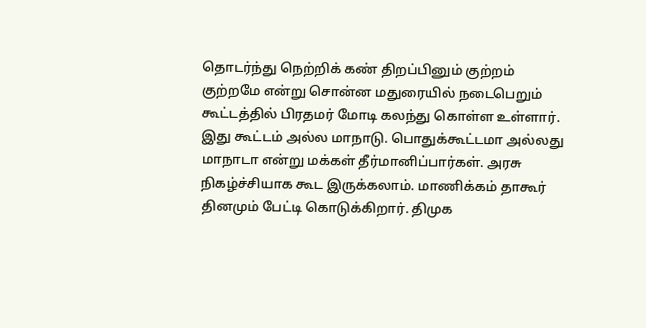தொடர்ந்து நெற்றிக் கண் திறப்பினும் குற்றம் குற்றமே என்று சொன்ன மதுரையில் நடைபெறும் கூட்டத்தில் பிரதமர் மோடி கலந்து கொள்ள உள்ளார். இது கூட்டம் அல்ல மாநாடு. பொதுக்கூட்டமா அல்லது மாநாடா என்று மக்கள் தீர்மானிப்பார்கள். அரசு நிகழ்ச்சியாக கூட இருக்கலாம். மாணிக்கம் தாகூர் தினமும் பேட்டி கொடுக்கிறார். திமுக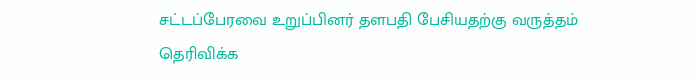சட்டப்பேரவை உறுப்பினர் தளபதி பேசியதற்கு வருத்தம் தெரிவிக்க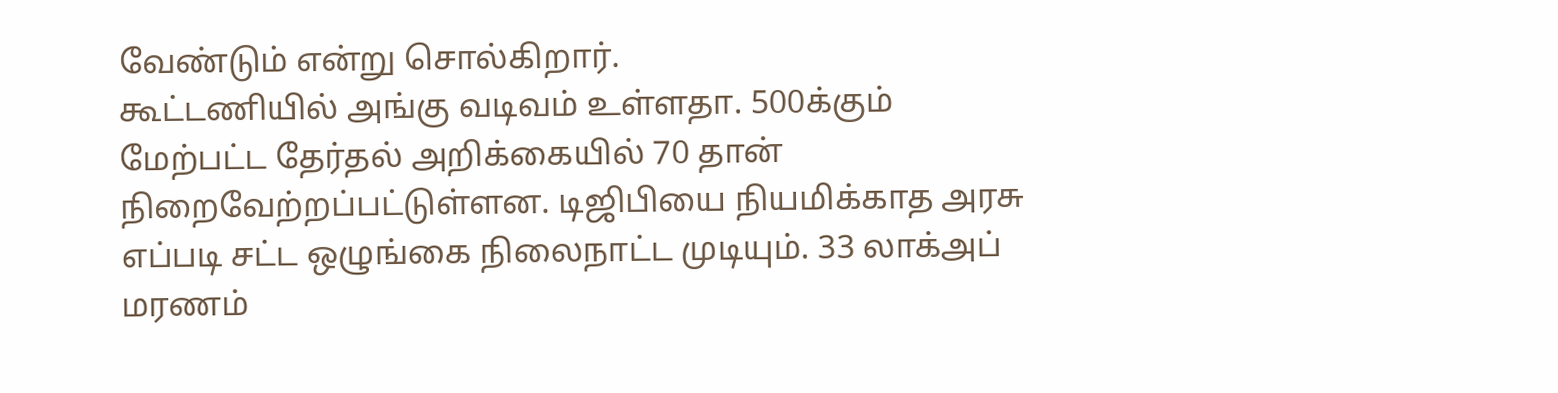வேண்டும் என்று சொல்கிறார்.
கூட்டணியில் அங்கு வடிவம் உள்ளதா. 500க்கும் மேற்பட்ட தேர்தல் அறிக்கையில் 70 தான் நிறைவேற்றப்பட்டுள்ளன. டிஜிபியை நியமிக்காத அரசு எப்படி சட்ட ஒழுங்கை நிலைநாட்ட முடியும். 33 லாக்அப் மரணம்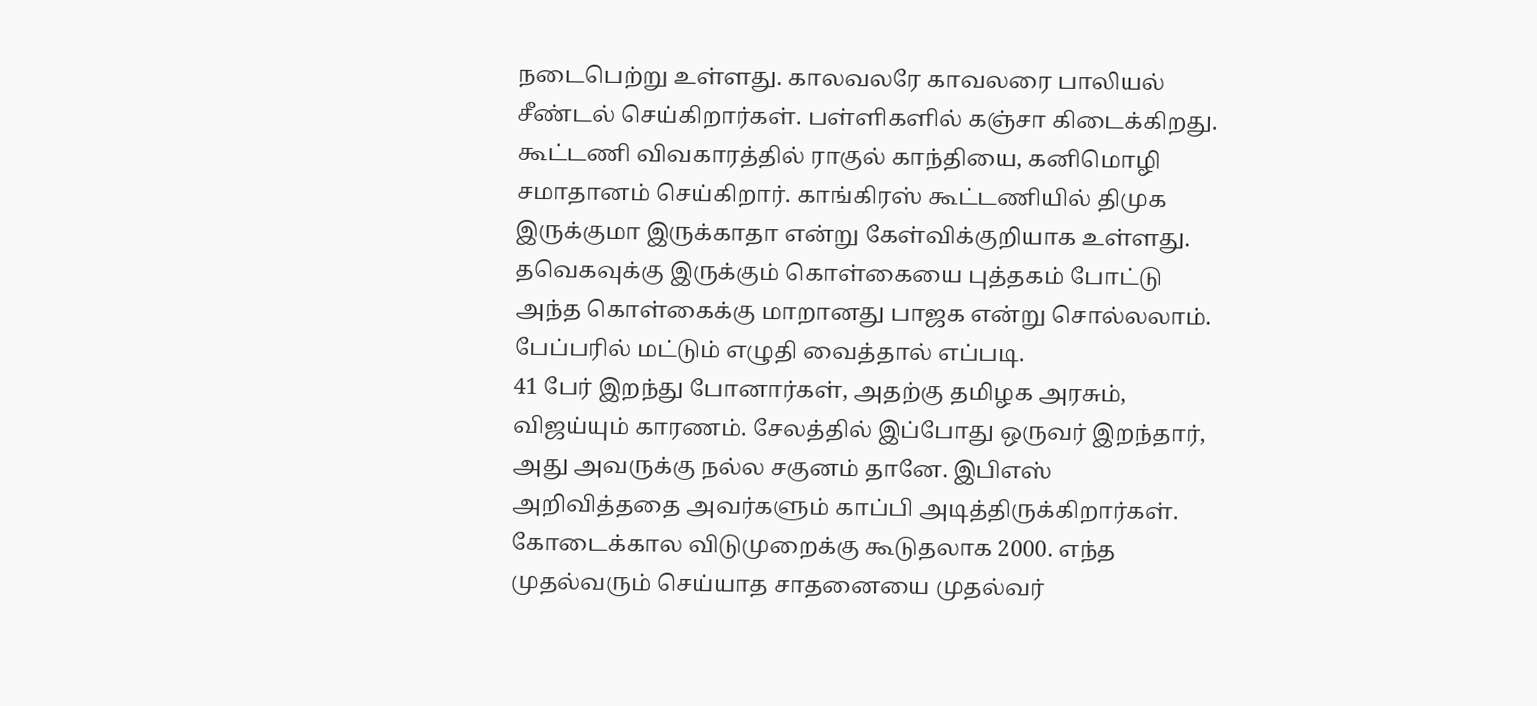நடைபெற்று உள்ளது. காலவலரே காவலரை பாலியல் சீண்டல் செய்கிறார்கள். பள்ளிகளில் கஞ்சா கிடைக்கிறது. கூட்டணி விவகாரத்தில் ராகுல் காந்தியை, கனிமொழி சமாதானம் செய்கிறார். காங்கிரஸ் கூட்டணியில் திமுக இருக்குமா இருக்காதா என்று கேள்விக்குறியாக உள்ளது. தவெகவுக்கு இருக்கும் கொள்கையை புத்தகம் போட்டு அந்த கொள்கைக்கு மாறானது பாஜக என்று சொல்லலாம். பேப்பரில் மட்டும் எழுதி வைத்தால் எப்படி.
41 பேர் இறந்து போனார்கள், அதற்கு தமிழக அரசும், விஜய்யும் காரணம். சேலத்தில் இப்போது ஒருவர் இறந்தார், அது அவருக்கு நல்ல சகுனம் தானே. இபிஎஸ் அறிவித்ததை அவர்களும் காப்பி அடித்திருக்கிறார்கள். கோடைக்கால விடுமுறைக்கு கூடுதலாக 2000. எந்த முதல்வரும் செய்யாத சாதனையை முதல்வர்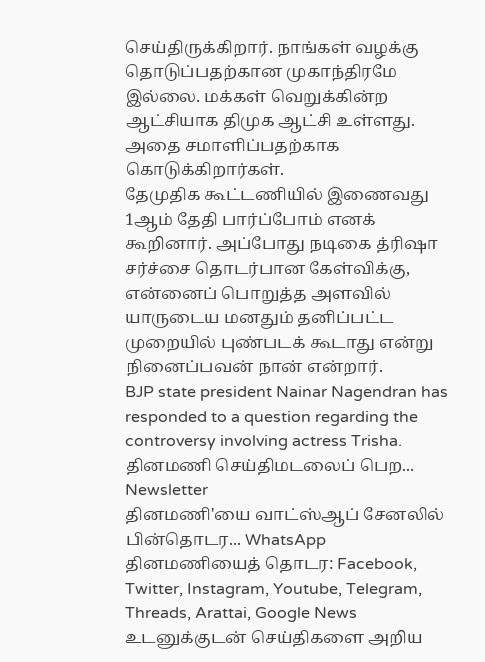செய்திருக்கிறார். நாங்கள் வழக்கு தொடுப்பதற்கான முகாந்திரமே இல்லை. மக்கள் வெறுக்கின்ற ஆட்சியாக திமுக ஆட்சி உள்ளது. அதை சமாளிப்பதற்காக கொடுக்கிறார்கள்.
தேமுதிக கூட்டணியில் இணைவது 1ஆம் தேதி பார்ப்போம் எனக் கூறினார். அப்போது நடிகை த்ரிஷா சர்ச்சை தொடர்பான கேள்விக்கு, என்னைப் பொறுத்த அளவில் யாருடைய மனதும் தனிப்பட்ட முறையில் புண்படக் கூடாது என்று நினைப்பவன் நான் என்றார்.
BJP state president Nainar Nagendran has responded to a question regarding the controversy involving actress Trisha.
தினமணி செய்திமடலைப் பெற... Newsletter
தினமணி'யை வாட்ஸ்ஆப் சேனலில் பின்தொடர... WhatsApp
தினமணியைத் தொடர: Facebook, Twitter, Instagram, Youtube, Telegram, Threads, Arattai, Google News
உடனுக்குடன் செய்திகளை அறிய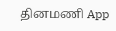தினமணி App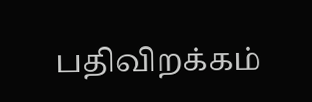பதிவிறக்கம்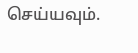செய்யவும்.